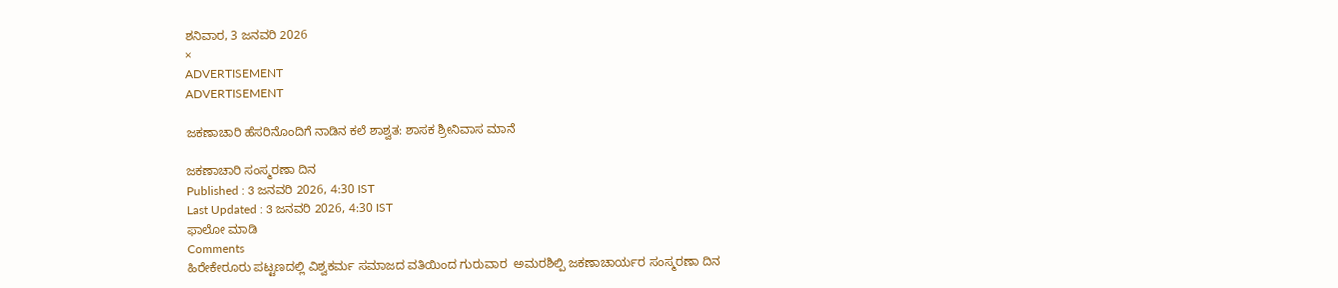ಶನಿವಾರ, 3 ಜನವರಿ 2026
×
ADVERTISEMENT
ADVERTISEMENT

ಜಕಣಾಚಾರಿ ಹೆಸರಿನೊಂದಿಗೆ ನಾಡಿನ ಕಲೆ ಶಾಶ್ವತ: ಶಾಸಕ ಶ್ರೀನಿವಾಸ ಮಾನೆ

ಜಕಣಾಚಾರಿ ಸಂಸ್ಮರಣಾ ದಿನ
Published : 3 ಜನವರಿ 2026, 4:30 IST
Last Updated : 3 ಜನವರಿ 2026, 4:30 IST
ಫಾಲೋ ಮಾಡಿ
Comments
ಹಿರೇಕೇರೂರು ಪಟ್ಟಣದಲ್ಲಿ ವಿಶ್ವಕರ್ಮ ಸಮಾಜದ ವತಿಯಿಂದ ಗುರುವಾರ  ಅಮರಶಿಲ್ಪಿ ಜಕಣಾಚಾರ್ಯರ ಸಂಸ್ಮರಣಾ ದಿನ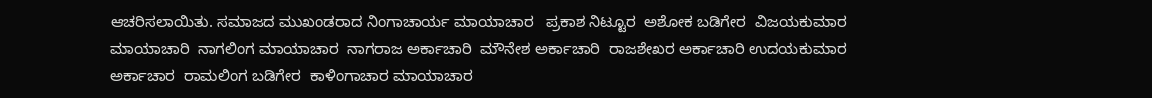ಆಚರಿಸಲಾಯಿತು. ಸಮಾಜದ ಮುಖಂಡರಾದ ನಿಂಗಾಚಾರ್ಯ ಮಾಯಾಚಾರ   ಪ್ರಕಾಶ ನಿಟ್ಟೂರ  ಅಶೋಕ ಬಡಿಗೇರ  ವಿಜಯಕುಮಾರ ಮಾಯಾಚಾರಿ  ನಾಗಲಿಂಗ ಮಾಯಾಚಾರ  ನಾಗರಾಜ ಅರ್ಕಾಚಾರಿ  ಮೌನೇಶ ಅರ್ಕಾಚಾರಿ  ರಾಜಶೇಖರ ಅರ್ಕಾಚಾರಿ ಉದಯಕುಮಾರ ಅರ್ಕಾಚಾರ  ರಾಮಲಿಂಗ ಬಡಿಗೇರ  ಕಾಳಿಂಗಾಚಾರ ಮಾಯಾಚಾರ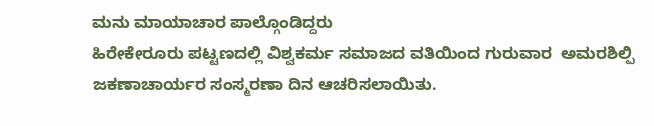ಮನು ಮಾಯಾಚಾರ ಪಾಲ್ಗೊಂಡಿದ್ದರು
ಹಿರೇಕೇರೂರು ಪಟ್ಟಣದಲ್ಲಿ ವಿಶ್ವಕರ್ಮ ಸಮಾಜದ ವತಿಯಿಂದ ಗುರುವಾರ  ಅಮರಶಿಲ್ಪಿ ಜಕಣಾಚಾರ್ಯರ ಸಂಸ್ಮರಣಾ ದಿನ ಆಚರಿಸಲಾಯಿತು.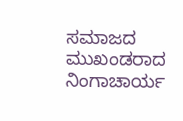ಸಮಾಜದ ಮುಖಂಡರಾದ ನಿಂಗಾಚಾರ್ಯ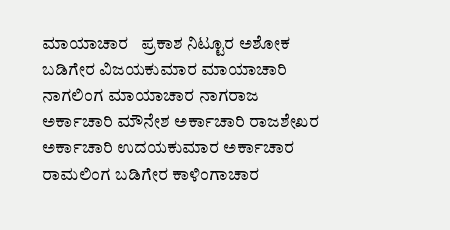ಮಾಯಾಚಾರ   ಪ್ರಕಾಶ ನಿಟ್ಟೂರ ಅಶೋಕ ಬಡಿಗೇರ ವಿಜಯಕುಮಾರ ಮಾಯಾಚಾರಿ ನಾಗಲಿಂಗ ಮಾಯಾಚಾರ ನಾಗರಾಜ ಅರ್ಕಾಚಾರಿ ಮೌನೇಶ ಅರ್ಕಾಚಾರಿ ರಾಜಶೇಖರ ಅರ್ಕಾಚಾರಿ ಉದಯಕುಮಾರ ಅರ್ಕಾಚಾರ ರಾಮಲಿಂಗ ಬಡಿಗೇರ ಕಾಳಿಂಗಾಚಾರ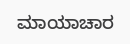ಮಾಯಾಚಾರ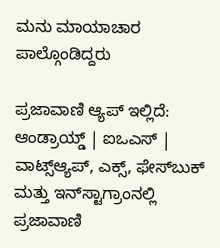ಮನು ಮಾಯಾಚಾರ ಪಾಲ್ಗೊಂಡಿದ್ದರು

ಪ್ರಜಾವಾಣಿ ಆ್ಯಪ್ ಇಲ್ಲಿದೆ: ಆಂಡ್ರಾಯ್ಡ್ | ಐಒಎಸ್ | ವಾಟ್ಸ್ಆ್ಯಪ್, ಎಕ್ಸ್, ಫೇಸ್‌ಬುಕ್ ಮತ್ತು ಇನ್‌ಸ್ಟಾಗ್ರಾಂನಲ್ಲಿ ಪ್ರಜಾವಾಣಿ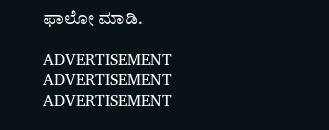ಫಾಲೋ ಮಾಡಿ.

ADVERTISEMENT
ADVERTISEMENT
ADVERTISEMENT